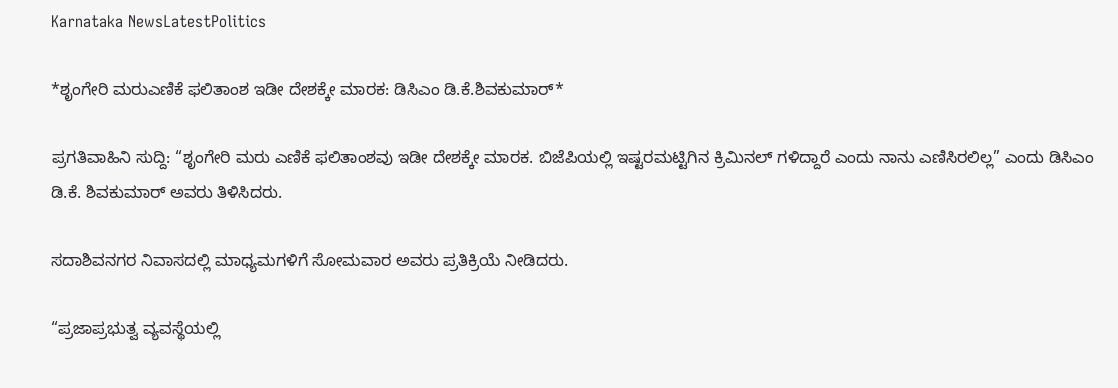Karnataka NewsLatestPolitics

*ಶೃಂಗೇರಿ ಮರುಎಣಿಕೆ ಫಲಿತಾಂಶ ಇಡೀ ದೇಶಕ್ಕೇ ಮಾರಕ: ಡಿಸಿಎಂ ಡಿ.ಕೆ.ಶಿವಕುಮಾರ್*

ಪ್ರಗತಿವಾಹಿನಿ ಸುದ್ದಿ: “ಶೃಂಗೇರಿ ಮರು ಎಣಿಕೆ ಫಲಿತಾಂಶವು ಇಡೀ ದೇಶಕ್ಕೇ ಮಾರಕ. ಬಿಜೆಪಿಯಲ್ಲಿ ಇಷ್ಟರಮಟ್ಟಿಗಿನ ಕ್ರಿಮಿನಲ್ ಗಳಿದ್ದಾರೆ ಎಂದು ನಾನು ಎಣಿಸಿರಲಿಲ್ಲ” ಎಂದು ಡಿಸಿಎಂ ಡಿ.ಕೆ. ಶಿವಕುಮಾರ್ ಅವರು ತಿಳಿಸಿದರು.

ಸದಾಶಿವನಗರ ನಿವಾಸದಲ್ಲಿ ಮಾಧ್ಯಮಗಳಿಗೆ ಸೋಮವಾರ ಅವರು ಪ್ರತಿಕ್ರಿಯೆ ನೀಡಿದರು.

“ಪ್ರಜಾಪ್ರಭುತ್ವ ವ್ಯವಸ್ಥೆಯಲ್ಲಿ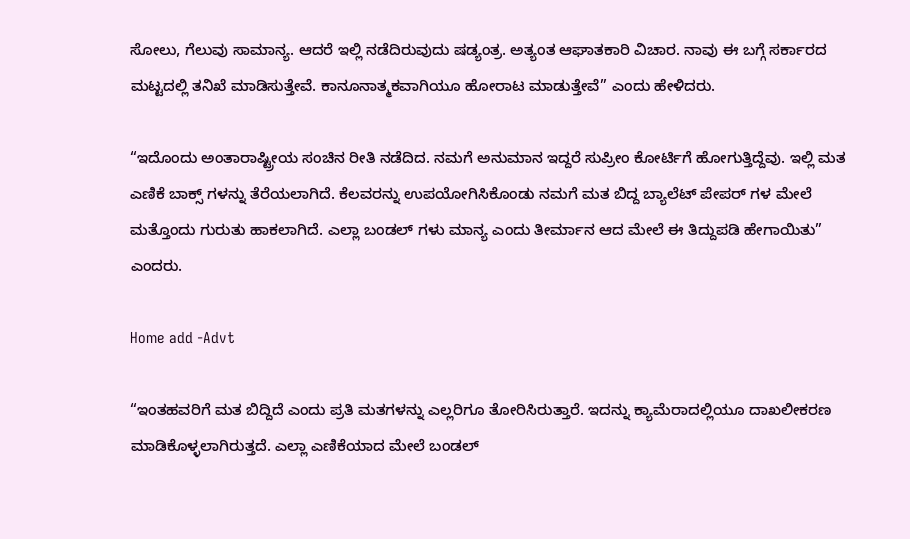ಸೋಲು, ಗೆಲುವು ಸಾಮಾನ್ಯ. ಆದರೆ ಇಲ್ಲಿ ನಡೆದಿರುವುದು ಷಡ್ಯಂತ್ರ. ಅತ್ಯಂತ ಆಘಾತಕಾರಿ ವಿಚಾರ. ನಾವು ಈ ಬಗ್ಗೆ ಸರ್ಕಾರದ ಮಟ್ಟದಲ್ಲಿ ತನಿಖೆ ಮಾಡಿಸುತ್ತೇವೆ. ಕಾನೂನಾತ್ಮಕವಾಗಿಯೂ ಹೋರಾಟ ಮಾಡುತ್ತೇವೆ” ಎಂದು ಹೇಳಿದರು.

“ಇದೊಂದು ಅಂತಾರಾಷ್ಟ್ರೀಯ ಸಂಚಿನ ರೀತಿ ನಡೆದಿದ. ನಮಗೆ ಅನುಮಾನ ಇದ್ದರೆ ಸುಪ್ರೀಂ ಕೋರ್ಟಿಗೆ ಹೋಗುತ್ತಿದ್ದೆವು. ಇಲ್ಲಿ ಮತ ಎಣಿಕೆ ಬಾಕ್ಸ್ ಗಳನ್ನು ತೆರೆಯಲಾಗಿದೆ. ಕೆಲವರನ್ನು ಉಪಯೋಗಿಸಿಕೊಂಡು ನಮಗೆ ಮತ ಬಿದ್ದ ಬ್ಯಾಲೆಟ್ ಪೇಪರ್ ಗಳ ಮೇಲೆ ಮತ್ತೊಂದು ಗುರುತು ಹಾಕಲಾಗಿದೆ. ಎಲ್ಲಾ ಬಂಡಲ್ ಗಳು ಮಾನ್ಯ ಎಂದು ತೀರ್ಮಾನ ಆದ ಮೇಲೆ ಈ ತಿದ್ದುಪಡಿ ಹೇಗಾಯಿತು” ಎಂದರು.

Home add -Advt

“ಇಂತಹವರಿಗೆ ಮತ ಬಿದ್ದಿದೆ ಎಂದು ಪ್ರತಿ ಮತಗಳನ್ನು ಎಲ್ಲರಿಗೂ ತೋರಿಸಿರುತ್ತಾರೆ. ಇದನ್ನು ಕ್ಯಾಮೆರಾದಲ್ಲಿಯೂ ದಾಖಲೀಕರಣ ಮಾಡಿಕೊಳ್ಳಲಾಗಿರುತ್ತದೆ. ಎಲ್ಲಾ ಎಣಿಕೆಯಾದ ಮೇಲೆ ಬಂಡಲ್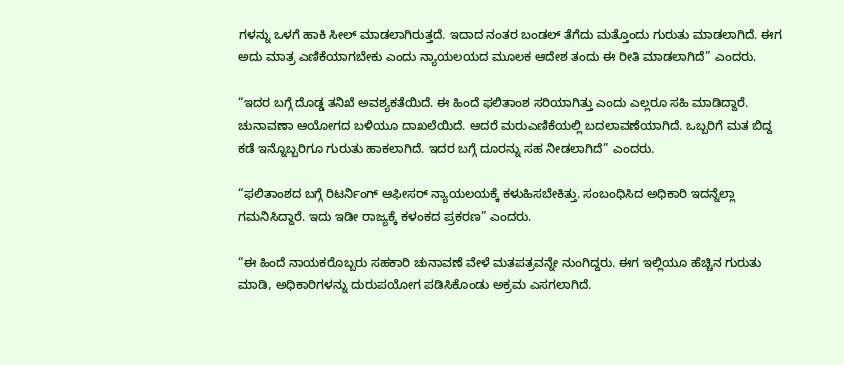ಗಳನ್ನು ಒಳಗೆ ಹಾಕಿ ಸೀಲ್ ಮಾಡಲಾಗಿರುತ್ತದೆ. ಇದಾದ ನಂತರ ಬಂಡಲ್ ತೆಗೆದು ಮತ್ತೊಂದು ಗುರುತು ಮಾಡಲಾಗಿದೆ. ಈಗ ಅದು ಮಾತ್ರ ಎಣಿಕೆಯಾಗಬೇಕು ಎಂದು ನ್ಯಾಯಲಯದ ಮೂಲಕ ಆದೇಶ ತಂದು ಈ ರೀತಿ ಮಾಡಲಾಗಿದೆ” ಎಂದರು.

“ಇದರ ಬಗ್ಗೆ ದೊಡ್ಡ ತನಿಖೆ ಅವಶ್ಯಕತೆಯಿದೆ. ಈ ಹಿಂದೆ ಫಲಿತಾಂಶ ಸರಿಯಾಗಿತ್ತು ಎಂದು ಎಲ್ಲರೂ ಸಹಿ ಮಾಡಿದ್ದಾರೆ. ಚುನಾವಣಾ ಆಯೋಗದ ಬಳಿಯೂ ದಾಖಲೆಯಿದೆ. ಆದರೆ ಮರುಎಣಿಕೆಯಲ್ಲಿ ಬದಲಾವಣೆಯಾಗಿದೆ. ಒಬ್ಬರಿಗೆ ಮತ ಬಿದ್ದ ಕಡೆ ಇನ್ನೊಬ್ಬರಿಗೂ ಗುರುತು ಹಾಕಲಾಗಿದೆ. ಇದರ ಬಗ್ಗೆ ದೂರನ್ನು ಸಹ ನೀಡಲಾಗಿದೆ” ಎಂದರು.

“ಫಲಿತಾಂಶದ ಬಗ್ಗೆ ರಿಟರ್ನಿಂಗ್ ಆಫೀಸರ್ ನ್ಯಾಯಲಯಕ್ಕೆ ಕಳುಹಿಸಬೇಕಿತ್ತು. ಸಂಬಂಧಿಸಿದ ಅಧಿಕಾರಿ ಇದನ್ನೆಲ್ಲಾ ಗಮನಿಸಿದ್ದಾರೆ. ಇದು ಇಡೀ ರಾಜ್ಯಕ್ಕೆ ಕಳಂಕದ ಪ್ರಕರಣ” ಎಂದರು.

“ಈ ಹಿಂದೆ ನಾಯಕರೊಬ್ಬರು ಸಹಕಾರಿ ಚುನಾವಣೆ ವೇಳೆ ಮತಪತ್ರವನ್ನೇ ನುಂಗಿದ್ದರು. ಈಗ ಇಲ್ಲಿಯೂ ಹೆಚ್ಚಿನ ಗುರುತು ಮಾಡಿ, ಅಧಿಕಾರಿಗಳನ್ನು ದುರುಪಯೋಗ ಪಡಿಸಿಕೊಂಡು ಅಕ್ರಮ ಎಸಗಲಾಗಿದೆ.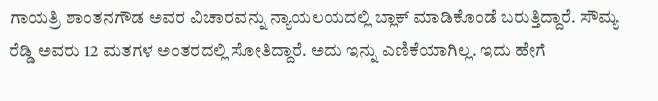ಗಾಯತ್ರಿ ಶಾಂತನಗೌಡ ಅವರ ವಿಚಾರವನ್ನು ನ್ಯಾಯಲಯದಲ್ಲಿ ಬ್ಲಾಕ್ ಮಾಡಿಕೊಂಡೆ ಬರುತ್ತಿದ್ದಾರೆ. ಸೌಮ್ಯ ರೆಡ್ಡಿ ಅವರು 12 ಮತಗಳ ಅಂತರದಲ್ಲಿ ಸೋತಿದ್ದಾರೆ. ಅದು ಇನ್ನು ಎಣಿಕೆಯಾಗಿಲ್ಲ. ಇದು ಹೇಗೆ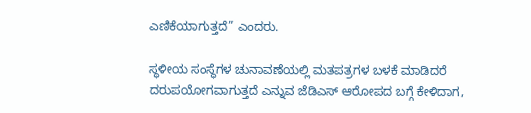ಎಣಿಕೆಯಾಗುತ್ತದೆ” ಎಂದರು.

ಸ್ಥಳೀಯ ಸಂಸ್ಥೆಗಳ ಚುನಾವಣೆಯಲ್ಲಿ ಮತಪತ್ರಗಳ ಬಳಕೆ ಮಾಡಿದರೆ ದರುಪಯೋಗವಾಗುತ್ತದೆ ಎನ್ನುವ ಜೆಡಿಎಸ್ ಆರೋಪದ ಬಗ್ಗೆ ಕೇಳಿದಾಗ,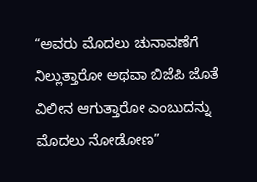“ಅವರು ಮೊದಲು ಚುನಾವಣೆಗೆ ನಿಲ್ಲುತ್ತಾರೋ ಅಥವಾ ಬಿಜೆಪಿ ಜೊತೆ ವಿಲೀನ ಆಗುತ್ತಾರೋ ಎಂಬುದನ್ನು ಮೊದಲು ನೋಡೋಣ”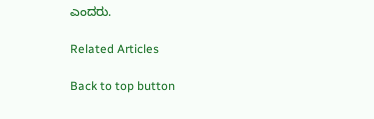ಎಂದರು.

Related Articles

Back to top button